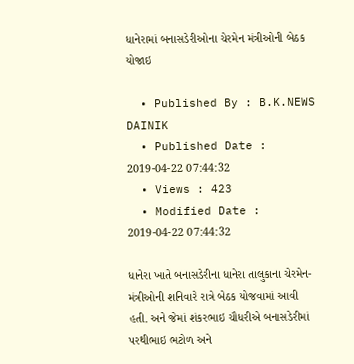ધાનેરામાં બનાસડેરીઓના ચેરમેન મંત્રીઓની બેઠક યોજાઇ

  • Published By : B.K.NEWS DAINIK
  • Published Date : 2019-04-22 07:44:32
  • Views : 423
  • Modified Date : 2019-04-22 07:44:32

ધાનેરા ખાતે બનાસડેરીના ધાનેરા તાલુકાના ચેરમેન-મંત્રીઓની શનિવારે રાત્રે બેઠક યોજવામાં આવી હતી. અને જેમાં શંકરભાઇ ચૌધરીએ બનાસડેરીમાં પરથીભાઇ ભટોળ અને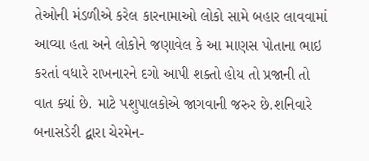તેઓની મંડળીએ કરેલ કારનામાઓ લોકો સામે બહાર લાવવામાં આવ્યા હતા અને લોકોને જણાવેલ કે આ માણસ પોતાના ભાઇ કરતાં વધારે રાખનારને દગો આપી શક્તો હોય તો પ્રજાની તો વાત ક્યાં છે. માટે પશુપાલકોએ જાગવાની જરુર છે.શનિવારે બનાસડેરી દ્બારા ચેરમેન-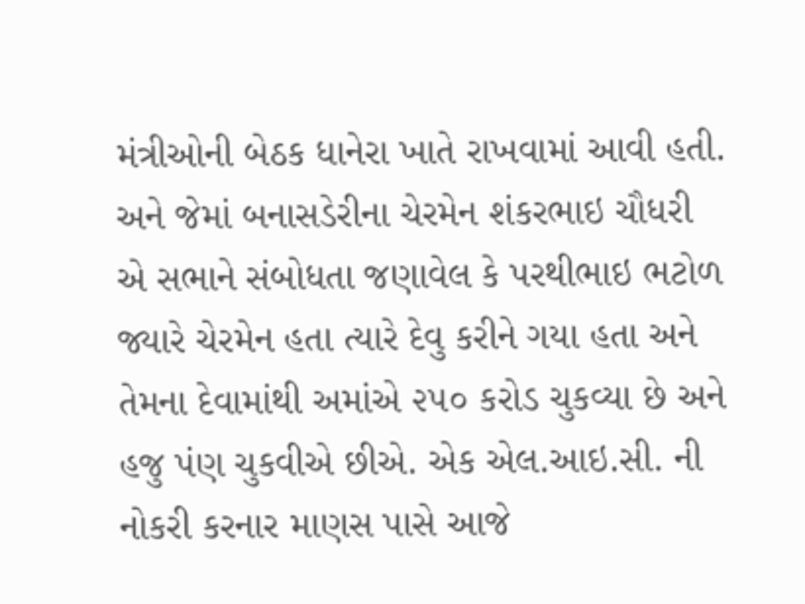મંત્રીઓની બેઠક ધાનેરા ખાતે રાખવામાં આવી હતી. અને જેમાં બનાસડેરીના ચેરમેન શંકરભાઇ ચૌધરી એ સભાને સંબોધતા જણાવેલ કે પરથીભાઇ ભટોળ જ્યારે ચેરમેન હતા ત્યારે દેવુ કરીને ગયા હતા અને તેમના દેવામાંથી અમાંએ ૨૫૦ કરોડ ચુકવ્યા છે અને હજુ પંણ ચુકવીએ છીએ. એક એલ.આઇ.સી. ની નોકરી કરનાર માણસ પાસે આજે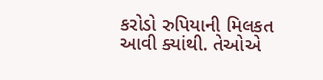કરોડો રુપિયાની મિલકત આવી ક્યાંથી. તેઓએ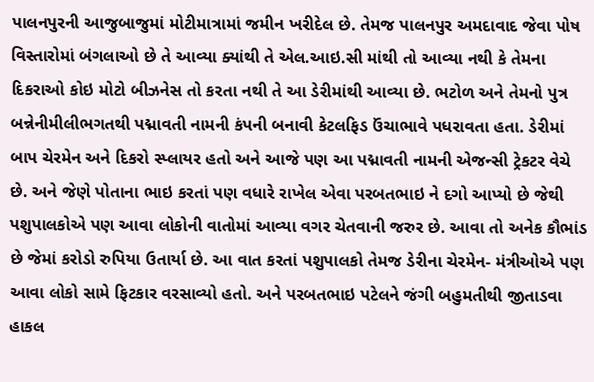પાલનપુરની આજુબાજુમાં મોટીમાત્રામાં જમીન ખરીદેલ છે. તેમજ પાલનપુર અમદાવાદ જેવા પોષ વિસ્તારોમાં બંગલાઓ છે તે આવ્યા ક્યાંથી તે એલ.આઇ.સી માંથી તો આવ્યા નથી કે તેમના દિકરાઓ કોઇ મોટો બીઝનેસ તો કરતા નથી તે આ ડેરીમાંથી આવ્યા છે. ભટોળ અને તેમનો પુત્ર બન્નેનીમીલીભગતથી પદ્માવતી નામની કંપની બનાવી કેટલફિડ ઉંચાભાવે પધરાવતા હતા. ડેરીમાં બાપ ચેરમેન અને દિકરો સ્પ્લાયર હતો અને આજે પણ આ પદ્માવતી નામની એજન્સી ટ્રેકટર વેચે છે. અને જેણે પોતાના ભાઇ કરતાં પણ વધારે રાખેલ એવા પરબતભાઇ ને દગો આપ્યો છે જેથી પશુપાલકોએ પણ આવા લોકોની વાતોમાં આવ્યા વગર ચેતવાની જરુર છે. આવા તો અનેક કૌભાંડ છે જેમાં કરોડો રુપિયા ઉતાર્યા છે. આ વાત કરતાં પશુપાલકો તેમજ ડેરીના ચેરમેન- મંત્રીઓએ પણ આવા લોકો સામે ફિટકાર વરસાવ્યો હતો. અને પરબતભાઇ પટેલને જંગી બહુમતીથી જીતાડવા હાકલ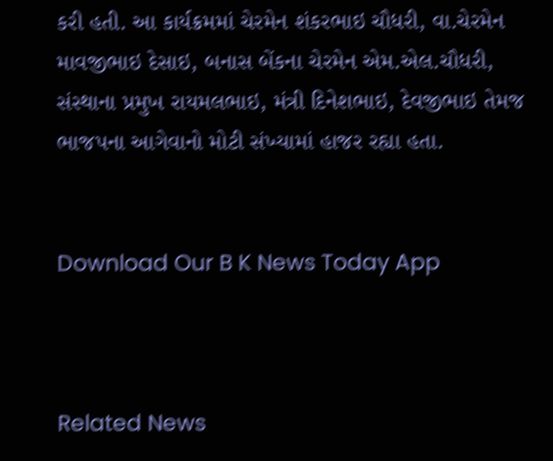કરી હતી. આ કાર્યક્રમમાં ચેરમેન શંકરભાઇ ચૌધરી, વા.ચેરમેન માવજીભાઇ દેસાઇ, બનાસ બેંકના ચેરમેન એમ.એલ.ચૌધરી, સંસ્થાના પ્રમુખ રાયમલભાઇ, મંત્રી દિનેશભાઇ, દેવજીભાઇ તેમજ ભાજપના આગેવાનો મોટી સંખ્યામાં હાજર રહ્યા હતા.


Download Our B K News Today App



Related News